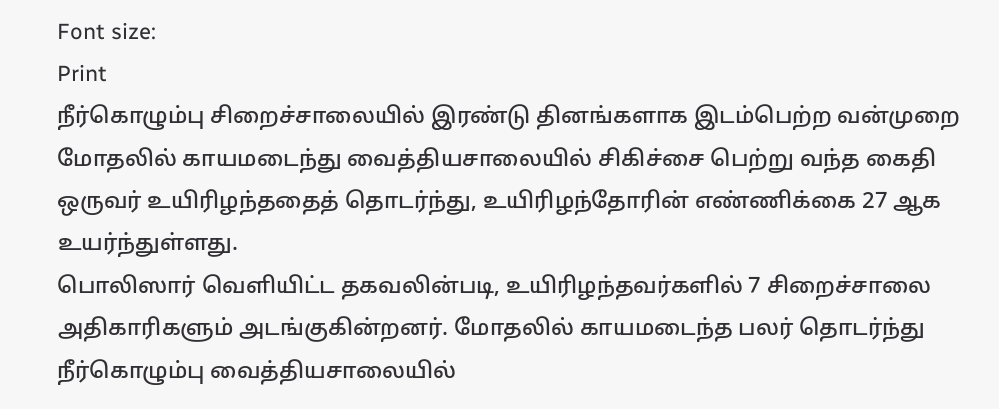Font size:
Print
நீர்கொழும்பு சிறைச்சாலையில் இரண்டு தினங்களாக இடம்பெற்ற வன்முறை மோதலில் காயமடைந்து வைத்தியசாலையில் சிகிச்சை பெற்று வந்த கைதி ஒருவர் உயிரிழந்ததைத் தொடர்ந்து, உயிரிழந்தோரின் எண்ணிக்கை 27 ஆக உயர்ந்துள்ளது.
பொலிஸார் வெளியிட்ட தகவலின்படி, உயிரிழந்தவர்களில் 7 சிறைச்சாலை அதிகாரிகளும் அடங்குகின்றனர். மோதலில் காயமடைந்த பலர் தொடர்ந்து நீர்கொழும்பு வைத்தியசாலையில்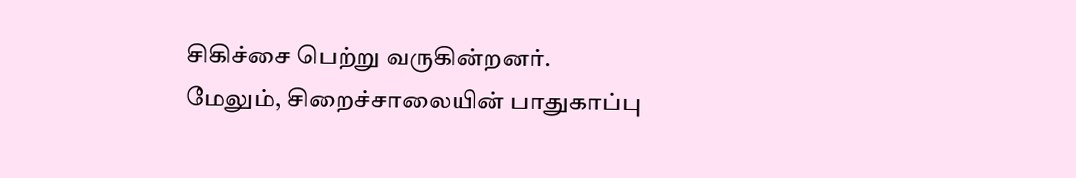சிகிச்சை பெற்று வருகின்றனர்.
மேலும், சிறைச்சாலையின் பாதுகாப்பு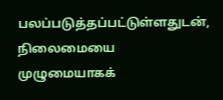பலப்படுத்தப்பட்டுள்ளதுடன், நிலைமையை முழுமையாகக்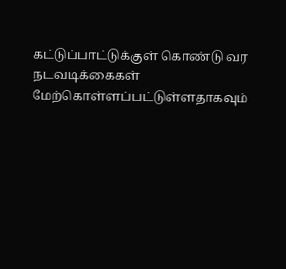கட்டுப்பாட்டுக்குள் கொண்டு வர நடவடிக்கைகள் மேற்கொள்ளப்பட்டுள்ளதாகவும்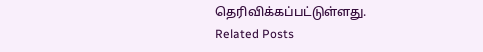தெரிவிக்கப்பட்டுள்ளது.
Related Posts